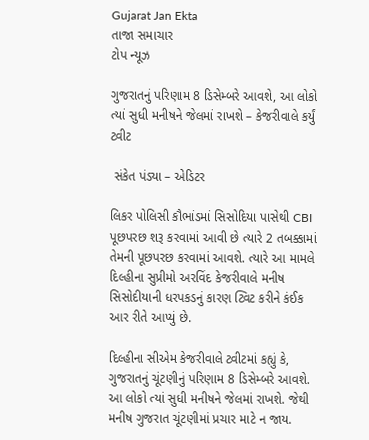Gujarat Jan Ekta
તાજા સમાચાર
ટોપ ન્યૂઝ

ગુજરાતનું પરિણામ 8 ડિસેમ્બરે આવશે, આ લોકો ત્યાં સુધી મનીષને જેલમાં રાખશે – કેજરીવાલે કર્યું ટ્વીટ

 સંકેત પંડ્યા – એડિટર

લિકર પોલિસી કૌભાંડમાં સિસોદિયા પાસેથી CBI પૂછપરછ શરૂ કરવામાં આવી છે ત્યારે 2 તબક્કામાં તેમની પૂછપરછ કરવામાં આવશે. ત્યારે આ મામલે દિલ્હીના સુપ્રીમો અરવિંદ કેજરીવાલે મનીષ સિસોદીયાની ધરપકડનું કારણ ટ્વિટ કરીને કંઈક આર રીતે આપ્યું છે.

દિલ્હીના સીએમ કેજરીવાલે ટ્વીટમાં કહ્યું કે, ગુજરાતનું ચૂંટણીનું પરિણામ 8 ડિસેમ્બરે આવશે. આ લોકો ત્યાં સુધી મનીષને જેલમાં રાખશે. જેથી મનીષ ગુજરાત ચૂંટણીમાં પ્રચાર માટે ન જાય.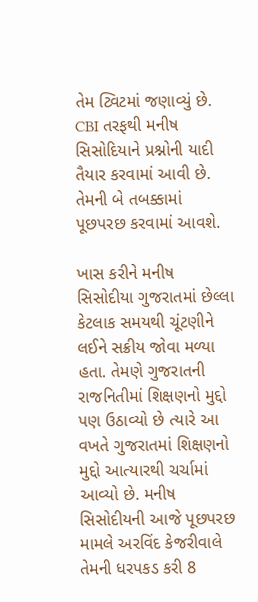તેમ ટ્વિટમાં જણાવ્યું છે. CBI તરફથી મનીષ સિસોદિયાને પ્રશ્નોની યાદી તૈયાર કરવામાં આવી છે. તેમની બે તબક્કામાં પૂછપરછ કરવામાં આવશે.

ખાસ કરીને મનીષ સિસોદીયા ગુજરાતમાં છેલ્લા કેટલાક સમયથી ચૂંટણીને લઈને સક્રીય જોવા મળ્યા હતા. તેમણે ગુજરાતની રાજનિતીમાં શિક્ષણનો મુદ્દો પણ ઉઠાવ્યો છે ત્યારે આ વખતે ગુજરાતમાં શિક્ષણનો મુદ્દો આત્યારથી ચર્ચામાં આવ્યો છે. મનીષ સિસોદીયની આજે પૂછપરછ મામલે અરવિંદ કેજરીવાલે તેમની ધરપકડ કરી 8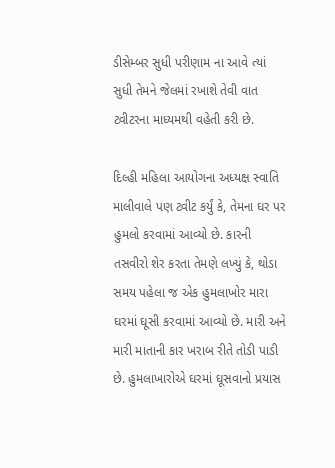ડીસેમ્બર સુધી પરીણામ ના આવે ત્યાં સુધી તેમને જેલમાં રખાશે તેવી વાત ટ્વીટરના માધ્યમથી વહેતી કરી છે.

દિલ્હી મહિલા આયોગના અધ્યક્ષ સ્વાતિ માલીવાલે પણ ટ્વીટ કર્યું કે, તેમના ઘર પર હુમલો કરવામાં આવ્યો છે. કારની તસવીરો શેર કરતા તેમણે લખ્યું કે, થોડા સમય પહેલા જ એક હુમલાખોર મારા ઘરમાં ઘૂસી કરવામાં આવ્યો છે. મારી અને મારી માતાની કાર ખરાબ રીતે તોડી પાડી છે. હુમલાખારોએ ઘરમાં ઘૂસવાનો પ્રયાસ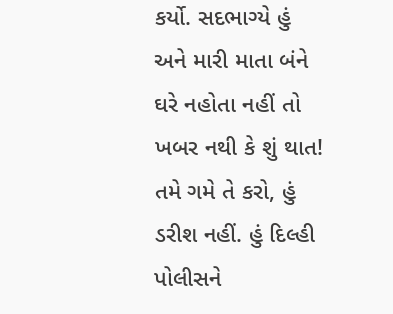કર્યો. સદભાગ્યે હું અને મારી માતા બંને ઘરે નહોતા નહીં તો ખબર નથી કે શું થાત! તમે ગમે તે કરો, હું ડરીશ નહીં. હું દિલ્હી પોલીસને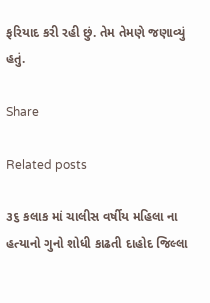ફરિયાદ કરી રહી છું. તેમ તેમણે જણાવ્યું હતું.

Share

Related posts

૩૬ કલાક માં ચાલીસ વર્ષીય મહિલા ના હત્યાનો ગુનો શોધી કાઢતી દાહોદ જિલ્લા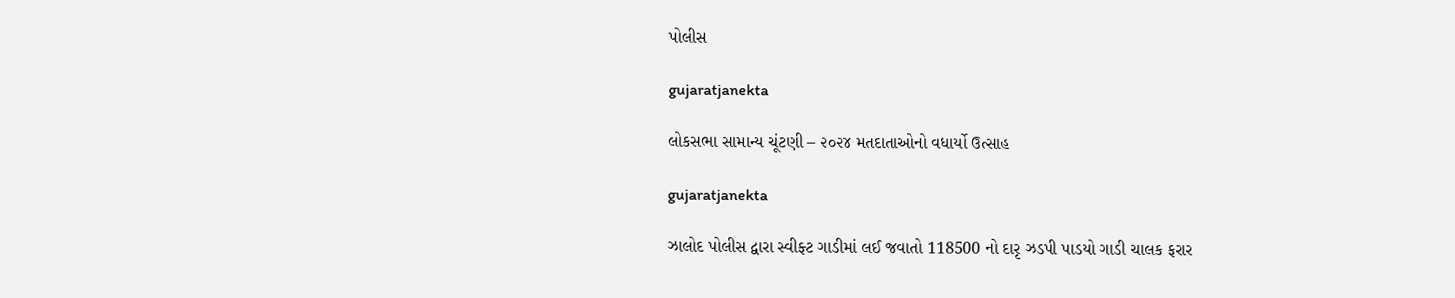પોલીસ

gujaratjanekta

લોકસભા સામાન્ય ચૂંટણી – ૨૦૨૪ મતદાતાઓનો વધાર્યો ઉત્સાહ

gujaratjanekta

ઝાલોદ પોલીસ દ્વારા સ્વીફ્ટ ગાડીમાં લઈ જવાતો 118500 નો દારૃ ઝડપી પાડયો ગાડી ચાલક ફરાર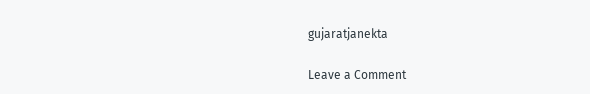gujaratjanekta

Leave a Comment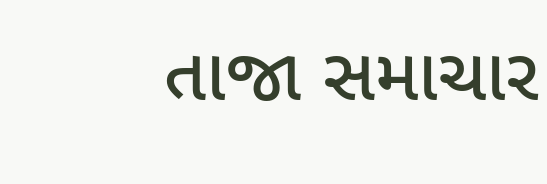તાજા સમાચાર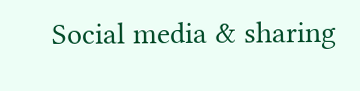Social media & sharing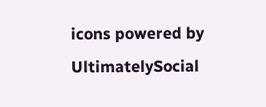icons powered by UltimatelySocial